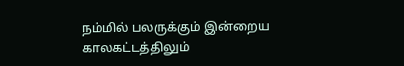நம்மில் பலருக்கும் இன்றைய காலகட்டத்திலும்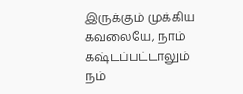இருக்கும் முக்கிய கவலையே, நாம் கஷ்டப்பட்டாலும் நம்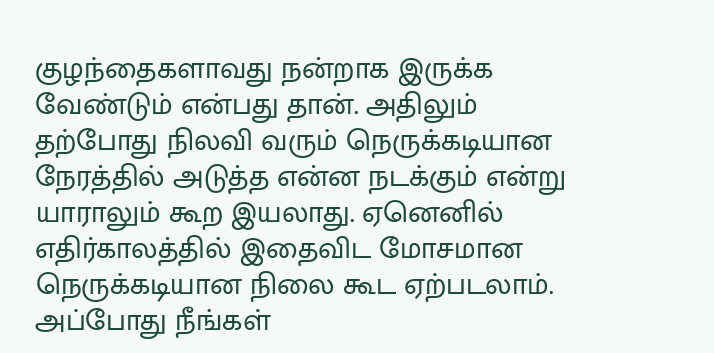குழந்தைகளாவது நன்றாக இருக்க வேண்டும் என்பது தான். அதிலும் தற்போது நிலவி வரும் நெருக்கடியான நேரத்தில் அடுத்த என்ன நடக்கும் என்று யாராலும் கூற இயலாது. ஏனெனில் எதிர்காலத்தில் இதைவிட மோசமான நெருக்கடியான நிலை கூட ஏற்படலாம். அப்போது நீங்கள்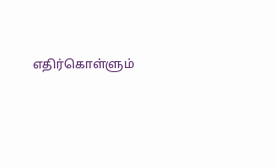எதிர்கொள்ளும்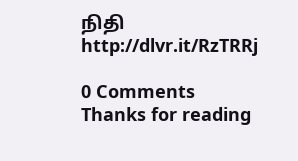நிதி
http://dlvr.it/RzTRRj

0 Comments
Thanks for reading